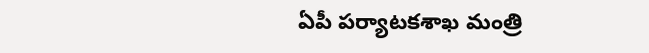ఏపీ పర్యాటకశాఖ మంత్రి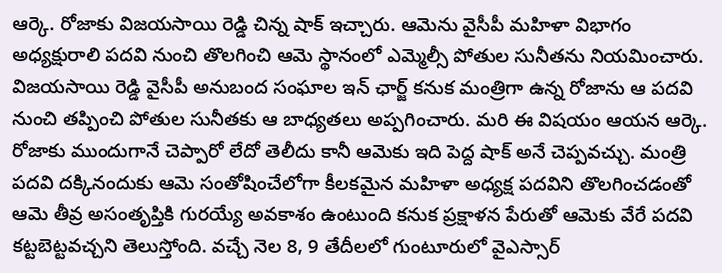ఆర్కె. రోజాకు విజయసాయి రెడ్డి చిన్న షాక్ ఇచ్చారు. ఆమెను వైసీపీ మహిళా విభాగం అధ్యక్షురాలి పదవి నుంచి తొలగించి ఆమె స్థానంలో ఎమ్మెల్సీ పోతుల సునీతను నియమించారు. విజయసాయి రెడ్డి వైసీపీ అనుబంద సంఘాల ఇన్ ఛార్జ్ కనుక మంత్రిగా ఉన్న రోజాను ఆ పదవి నుంచి తప్పించి పోతుల సునీతకు ఆ బాధ్యతలు అప్పగించారు. మరి ఈ విషయం ఆయన ఆర్కె. రోజాకు ముందుగానే చెప్పారో లేదో తెలీదు కానీ ఆమెకు ఇది పెద్ద షాక్ అనే చెప్పవచ్చు. మంత్రి పదవి దక్కినందుకు ఆమె సంతోషించేలోగా కీలకమైన మహిళా అధ్యక్ష పదవిని తొలగించడంతో ఆమె తీవ్ర అసంతృప్తికి గురయ్యే అవకాశం ఉంటుంది కనుక ప్రక్షాళన పేరుతో ఆమెకు వేరే పదవి కట్టబెట్టవచ్చని తెలుస్తోంది. వచ్చే నెల 8, 9 తేదీలలో గుంటూరులో వైఎస్సార్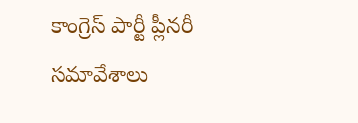కాంగ్రెస్ పార్టీ ప్లీనరీ సమావేశాలు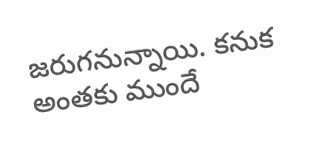జరుగనున్నాయి. కనుక అంతకు ముందే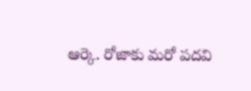ఆర్కె. రోజాకు మరో పదవి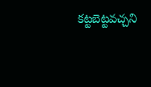కట్టబెట్టవచ్చని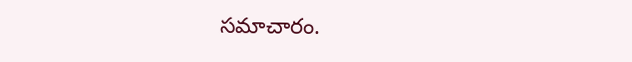సమాచారం.